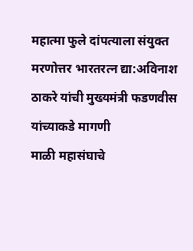महात्मा फुले दांपत्याला संयुक्त मरणोत्तर भारतरत्न द्या:अविनाश ठाकरे यांची मुख्यमंत्री फडणवीस यांच्याकडे मागणी
माळी महासंघाचे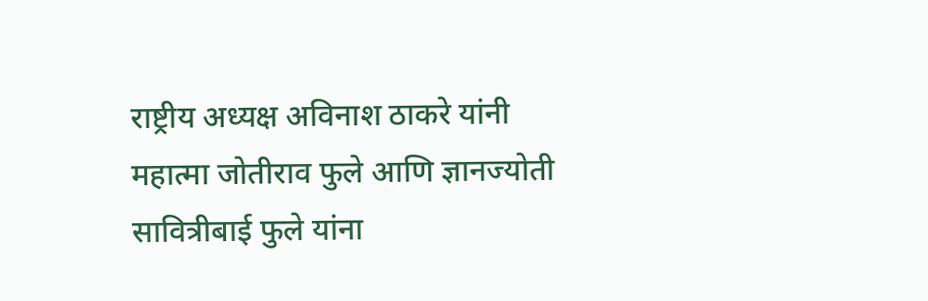राष्ट्रीय अध्यक्ष अविनाश ठाकरे यांनी महात्मा जोतीराव फुले आणि ज्ञानज्योती सावित्रीबाई फुले यांना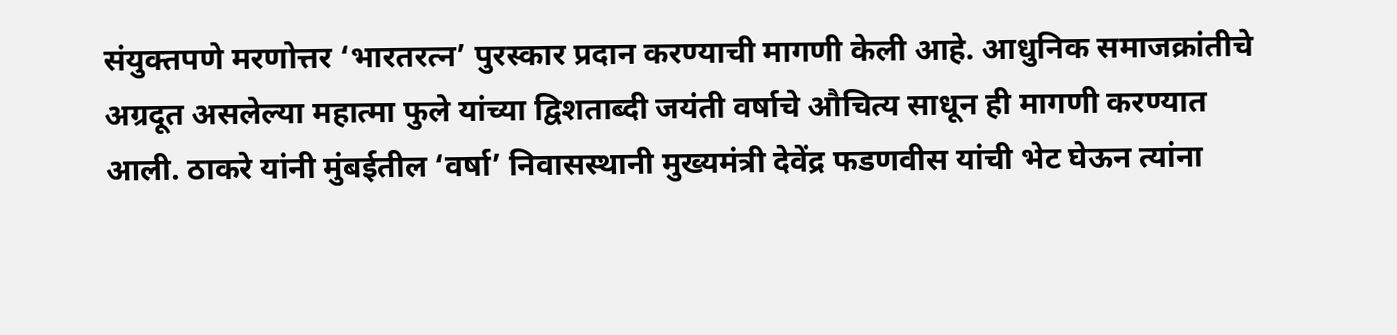संयुक्तपणे मरणोत्तर ‘भारतरत्न’ पुरस्कार प्रदान करण्याची मागणी केली आहे. आधुनिक समाजक्रांतीचे अग्रदूत असलेल्या महात्मा फुले यांच्या द्विशताब्दी जयंती वर्षाचे औचित्य साधून ही मागणी करण्यात आली. ठाकरे यांनी मुंबईतील ‘वर्षा’ निवासस्थानी मुख्यमंत्री देवेंद्र फडणवीस यांची भेट घेऊन त्यांना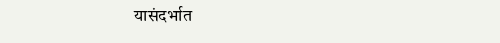यासंदर्भात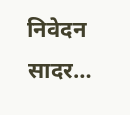निवेदन सादर…